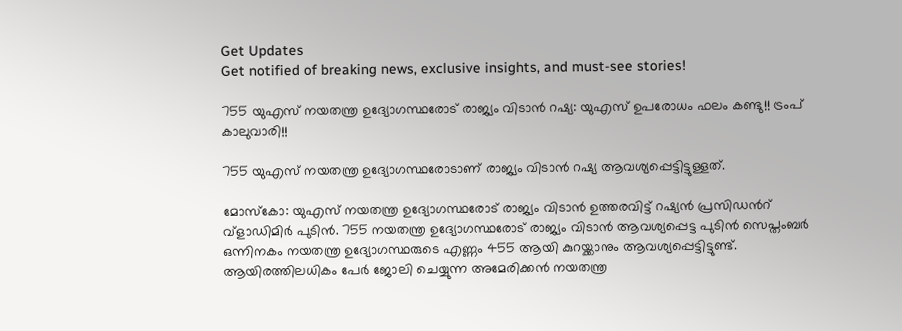Get Updates
Get notified of breaking news, exclusive insights, and must-see stories!

755 യുഎസ് നയതന്ത്ര ഉദ്യോഗസ്ഥരോട് രാജ്യം വിടാന്‍ റഷ്യ: യുഎസ് ഉപരോധം ഫലം കണ്ടു!! ട്രംപ് കാലുവാരി!!

755 യുഎസ് നയതന്ത്ര ഉദ്യോഗസ്ഥരോടാണ് രാജ്യം വിടാന്‍ റഷ്യ ആവശ്യപ്പെട്ടിട്ടുള്ളത്.

മോസ്കോ: യുഎസ് നയതന്ത്ര ഉദ്യോഗസ്ഥരോട് രാജ്യം വിടാന്‍ ഉത്തരവിട്ട് റഷ്യന്‍ പ്രസിഡന്‍റ് വ്ളാഡിമിര്‍ പുടിന്‍. 755 നയതന്ത്ര ഉദ്യോഗസ്ഥരോട് രാജ്യം വിടാന്‍ ആവശ്യപ്പെട്ട പുടിന്‍ സെപ്തംബര്‍ ഒന്നിനകം നയതന്ത്ര ഉദ്യോഗസ്ഥരുടെ എണ്ണം 455 ആയി കുറയ്ക്കാനും ആവശ്യപ്പെട്ടിട്ടുണ്ട്. ആയിരത്തിലധികം പേര്‍ ജോലി ചെയ്യുന്ന അമേരിക്കന്‍ നയതന്ത്ര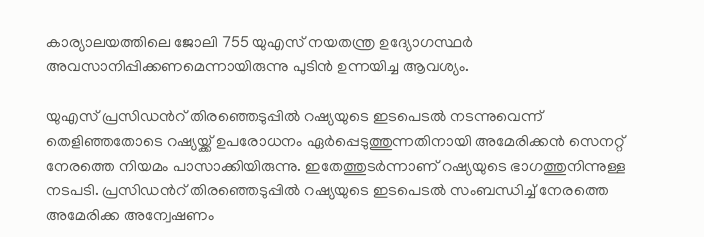കാര്യാലയത്തിലെ ജോലി 755 യുഎസ് നയതന്ത്ര ഉദ്യോഗസ്ഥര്‍ അവസാനിപ്പിക്കണമെന്നായിരുന്നു പുടിന്‍ ഉന്നയിച്ച ആവശ്യം.

യുഎസ് പ്രസിഡന്‍റ് തിരഞ്ഞെടുപ്പില്‍ റഷ്യയുടെ ഇടപെടല്‍ നടന്നുവെന്ന് തെളിഞ്ഞതോടെ റഷ്യയ്ക്ക് ഉപരോധനം ഏര്‍പ്പെടുത്തുന്നതിനായി അമേരിക്കന്‍ സെനറ്റ് നേരത്തെ നിയമം പാസാക്കിയിരുന്നു. ഇതേത്തുടര്‍ന്നാണ് റഷ്യയുടെ ഭാഗത്തുനിന്നുള്ള നടപടി. പ്രസി‍ഡ‍ന്‍റ് തിരഞ്ഞെടുപ്പില്‍ റഷ്യയുടെ ഇടപെടല്‍ സംബന്ധിച്ച് നേരത്തെ അമേരിക്ക അന്വേഷണം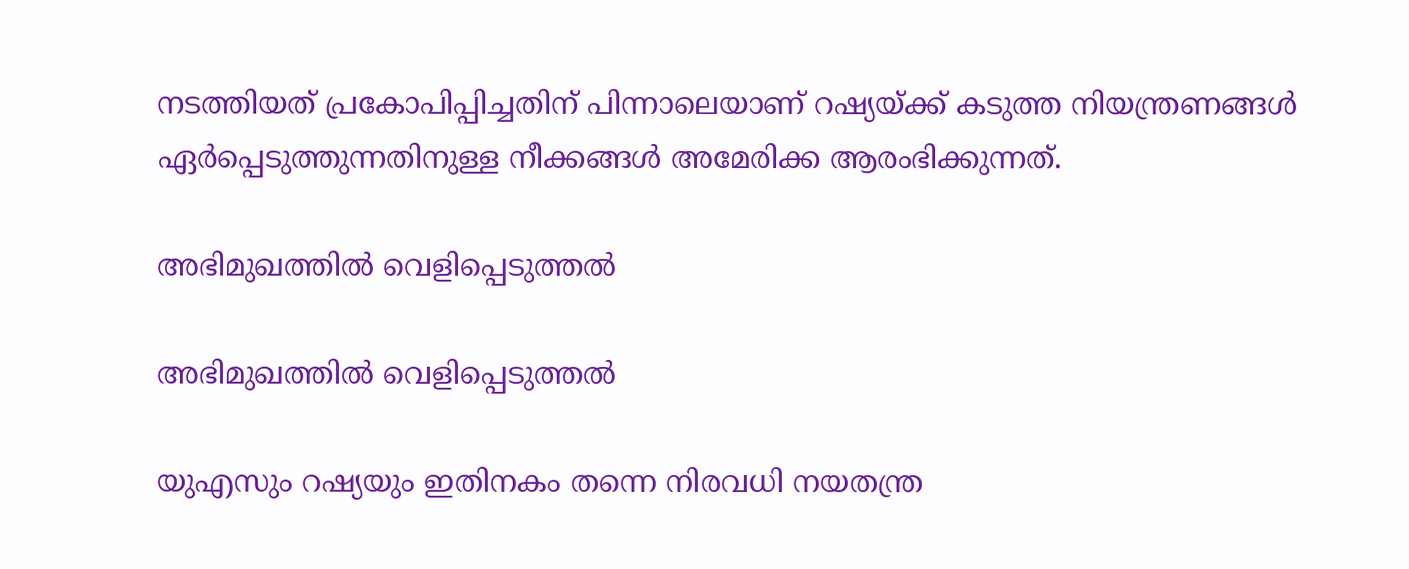നടത്തിയത് പ്രകോപിപ്പിച്ചതിന് പിന്നാലെയാണ് റഷ്യയ്ക്ക് കടുത്ത നിയന്ത്രണങ്ങള്‍ ഏര്‍പ്പെടുത്തുന്നതിനുള്ള നീക്കങ്ങള്‍ അമേരിക്ക ആരംഭിക്കുന്നത്.

അഭിമുഖത്തില്‍ വെളിപ്പെടുത്തല്‍

അഭിമുഖത്തില്‍ വെളിപ്പെടുത്തല്‍

യുഎസും റഷ്യയും ഇതിനകം തന്നെ നിരവധി നയതന്ത്ര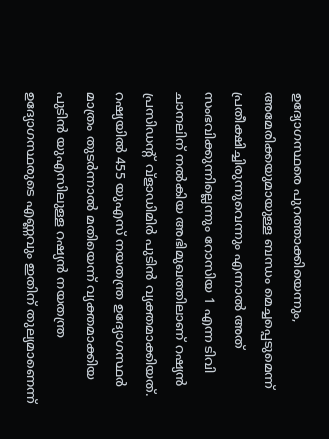ഉദ്യോഗസ്ഥരെ പുറത്താക്കിയെന്നും, അമേരിക്കയുമായുള്ള ബന്ധം മെച്ചപ്പെടുമെന്ന് പ്രതീക്ഷിച്ചിരുന്നുവെന്നും എന്നാല്‍ അത് സംഭവിക്കുന്നില്ലെന്നും റോസിയ 1 എന്ന ടിവി ചാനലിന് നല്‍കിയ അഭിമുഖത്തിലാണ് റഷ്യന്‍ പ്രസിഡന്‍റ് വ്ളാഡിമിര്‍ പുടിന്‍ വ്യക്തമാക്കിയത്. റഷ്യയില്‍ 455 യുഎസ് നയതന്ത്ര ഉദ്യോഗസ്ഥര്‍ മാത്രം തുടര്‍ന്നാല്‍ മതിയെന്ന് വ്യക്തമാക്കിയ പുടിന്‍ യുഎസിലുള്ള റഷ്യന്‍ നയതന്ത്ര ഉദ്യോഗസ്ഥരുടെ എണ്ണവും ഇതിന് തുല്യമാണെന്ന്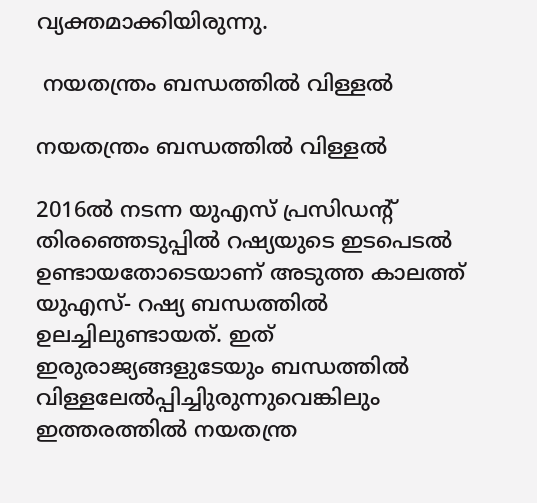വ്യക്തമാക്കിയിരുന്നു.

 നയതന്ത്രം ബന്ധത്തില്‍ വിള്ളല്‍

നയതന്ത്രം ബന്ധത്തില്‍ വിള്ളല്‍

2016ല്‍ നടന്ന യുഎസ് പ്രസിഡന്‍റ് തിരഞ്ഞെടുപ്പില്‍ റഷ്യയുടെ ഇടപെടല്‍ ഉണ്ടായതോടെയാണ് അടുത്ത കാലത്ത് യുഎസ്- റഷ്യ ബന്ധത്തില്‍ ഉലച്ചിലുണ്ടായത്. ഇത് ഇരുരാജ്യങ്ങളുടേയും ബന്ധത്തില്‍ വിള്ളലേല്‍പ്പിച്ചിുരുന്നുവെങ്കിലും ഇത്തരത്തില്‍ നയതന്ത്ര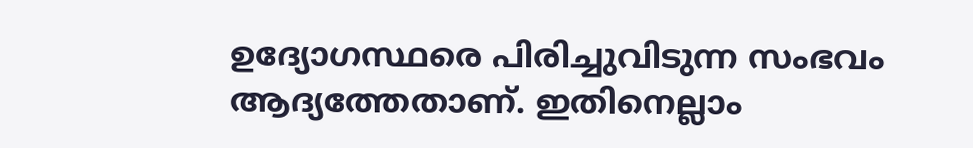ഉദ്യോഗസ്ഥരെ പിരിച്ചുവിടുന്ന സംഭവം ആദ്യത്തേതാണ്. ഇതിനെല്ലാം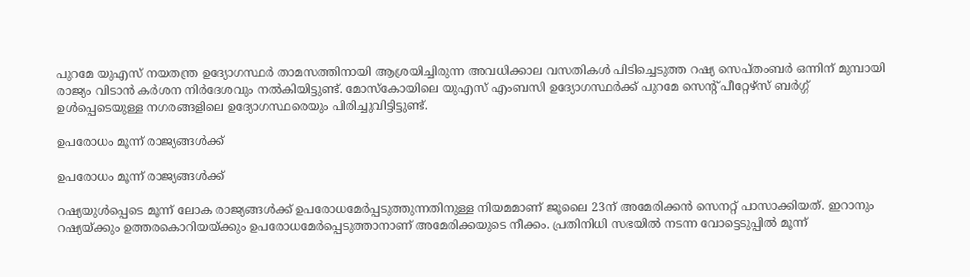പുറമേ യുഎസ് നയതന്ത്ര ഉദ്യോഗസ്ഥര്‍ താമസത്തിനായി ആശ്രയിച്ചിരുന്ന അവധിക്കാല വസതികള്‍ പിടിച്ചെടുത്ത റഷ്യ സെപ്തംബര്‍ ഒന്നിന് മുമ്പായി രാജ്യം വിടാന്‍ കര്‍ശന നിര്‍ദേശവും നല്‍കിയിട്ടുണ്ട്. മോസ്കോയിലെ യുഎസ് എംബസി ഉദ്യോഗസ്ഥര്‍ക്ക് പുറമേ സെന്‍റ് പീറ്റേഴ്സ് ബര്‍ഗ്ഗ് ഉള്‍പ്പെടെയുള്ള നഗരങ്ങളിലെ ഉദ്യോഗസ്ഥരെയും പിരിച്ചുവിട്ടിട്ടുണ്ട്.

ഉപരോധം മൂന്ന് രാജ്യങ്ങള്‍ക്ക്

ഉപരോധം മൂന്ന് രാജ്യങ്ങള്‍ക്ക്

റഷ്യയുള്‍പ്പെടെ മൂന്ന് ലോക രാജ്യങ്ങള്‍ക്ക് ഉപരോധമേര്‍പ്പടുത്തുന്നതിനുള്ള നിയമമാണ് ജൂലൈ 23ന് അമേരിക്കന്‍ സെനറ്റ് പാസാക്കിയത്. ഇറാനും റഷ്യയ്ക്കും ഉത്തരകൊറിയയ്ക്കും ഉപരോധമേര്‍പ്പെടുത്താനാണ് അമേരിക്കയുടെ നീക്കം. പ്രതിനിധി സഭയില്‍ നടന്ന വോട്ടെടുപ്പില്‍ മൂന്ന്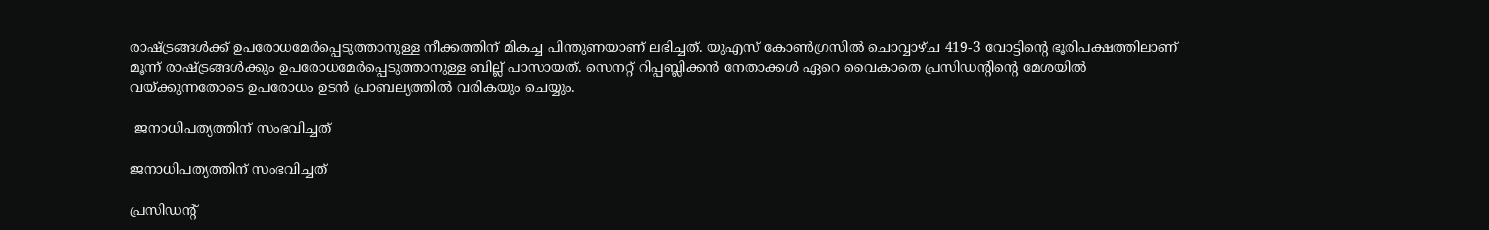രാഷ്ട്രങ്ങള്‍ക്ക് ഉപരോധമേര്‍പ്പെടുത്താനുള്ള നീക്കത്തിന് മികച്ച പിന്തുണയാണ് ലഭിച്ചത്. യുഎസ് കോണ്‍ഗ്രസില്‍ ചൊവ്വാഴ്ച 419-3 വോട്ടിന്‍റെ ഭൂരിപക്ഷത്തിലാണ് മൂന്ന് രാഷ്ട്രങ്ങള്‍ക്കും ഉപരോധമേര്‍പ്പെടുത്താനുള്ള ബില്ല് പാസായത്. സെനറ്റ് റിപ്പബ്ലിക്കന്‍ നേതാക്കള്‍ ഏറെ വൈകാതെ പ്രസിഡന്‍റിന്‍റെ മേശയില്‍ വയ്ക്കുന്നതോടെ ഉപരോധം ഉടന്‍ പ്രാബല്യത്തില്‍ വരികയും ചെയ്യും.

 ജനാധിപത്യത്തിന് സംഭവിച്ചത്

ജനാധിപത്യത്തിന് സംഭവിച്ചത്

പ്രസിഡന്‍റ്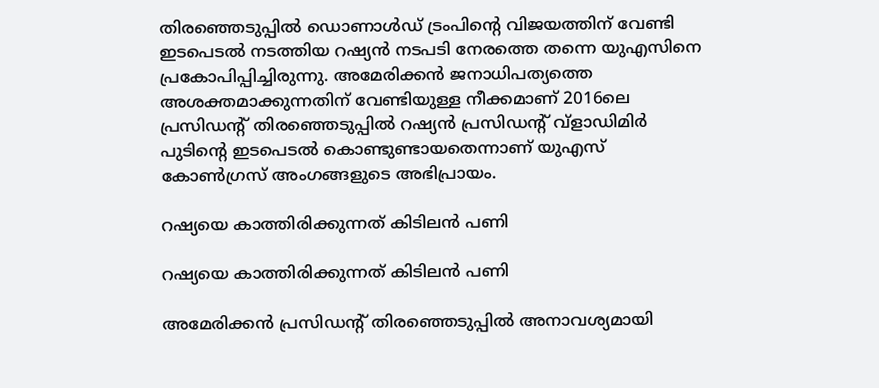തിരഞ്ഞെടുപ്പില്‍ ഡൊണാള്‍ഡ് ട്രംപിന്‍റെ വിജയത്തിന് വേണ്ടി ഇടപെടല്‍ നടത്തിയ റഷ്യന്‍ നടപടി നേരത്തെ തന്നെ യുഎസിനെ പ്രകോപിപ്പിച്ചിരുന്നു. അമേരിക്കന്‍ ജനാധിപത്യത്തെ അശക്തമാക്കുന്നതിന് വേണ്ടിയുള്ള നീക്കമാണ് 2016ലെ പ്രസിഡന്‍റ് തിര‍ഞ്ഞെടുപ്പില്‍ റഷ്യന്‍ പ്രസിഡന്‍റ് വ്ളാഡിമിര്‍ പുടിന്‍റെ ഇടപെടല്‍ കൊണ്ടുണ്ടായതെന്നാണ് യുഎസ് കോണ്‍ഗ്രസ് അംഗങ്ങളുടെ അഭിപ്രായം.

റഷ്യയെ കാത്തിരിക്കുന്നത് കിടിലന്‍ പണി

റഷ്യയെ കാത്തിരിക്കുന്നത് കിടിലന്‍ പണി

അമേരിക്കന്‍ പ്രസിഡന്‍റ് തിരഞ്ഞെടുപ്പില്‍ അനാവശ്യമായി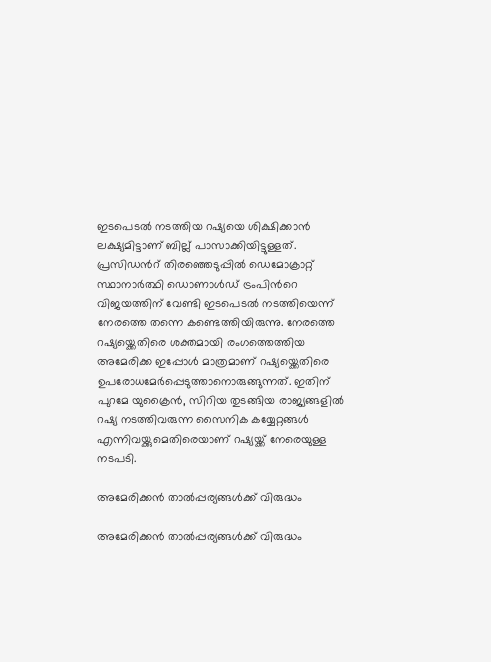ഇടപെടല്‍ നടത്തിയ റഷ്യയെ ശിക്ഷിക്കാന്‍ ലക്ഷ്യമിട്ടാണ് ബില്ല് പാസാക്കിയിട്ടുള്ളത്. പ്രസിഡന്‍റ് തിരഞ്ഞെടുപ്പില്‍ ഡെമോക്രാറ്റ് സ്ഥാനാര്‍ത്ഥി ഡൊണാള്‍ഡ് ട്രംപിന്‍റെ വിജയത്തിന് വേണ്ടി ഇടപെടല്‍ നടത്തിയെന്ന് നേരത്തെ തന്നെ കണ്ടെത്തിയിരുന്നു. നേരത്തെ റഷ്യയ്ക്കെതിരെ ശക്തമായി രംഗത്തെത്തിയ അമേരിക്ക ഇപ്പോള്‍ മാത്രമാണ് റഷ്യയ്ക്കെതിരെ ഉപരോധമേര്‍പ്പെടുത്താനൊരുങ്ങുന്നത്. ഇതിന് പുറമേ യുക്രൈന്‍, സിറിയ തുടങ്ങിയ രാജ്യങ്ങളില്‍ റഷ്യ നടത്തിവരുന്ന സൈനിക കയ്യേറ്റങ്ങള്‍ എന്നിവയ്ക്കുമെതിരെയാണ് റഷ്യയ്ക്ക് നേരെയുള്ള നടപടി.

അമേരിക്കന്‍ താല്‍പ്പര്യങ്ങള്‍ക്ക് വിരുദ്ധം

അമേരിക്കന്‍ താല്‍പ്പര്യങ്ങള്‍ക്ക് വിരുദ്ധം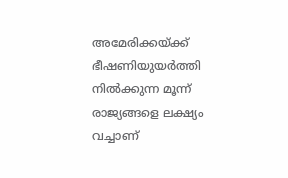അമേരിക്കയ്ക്ക് ഭീഷണിയുയര്‍ത്തി നില്‍ക്കുന്ന മൂന്ന് രാജ്യങ്ങളെ ലക്ഷ്യം വച്ചാണ്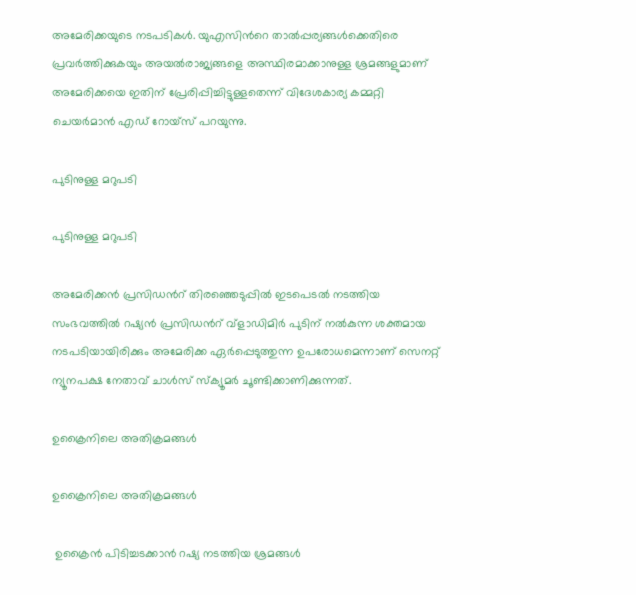അമേരിക്കയുടെ നടപടികള്‍. യുഎസിന്‍റെ താല്‍പ്പര്യങ്ങള്‍ക്കെതിരെ പ്രവര്‍ത്തിക്കുകയും അയല്‍രാജ്യങ്ങളെ അസ്ഥിരമാക്കാനുള്ള ശ്രമങ്ങളുമാണ് അമേരിക്കയെ ഇതിന് പ്രേരിപ്പിച്ചിട്ടുള്ളതെന്ന് വിദേശകാര്യ കമ്മറ്റി ചെയര്‍മാന്‍ എഡ് റോയ്സ് പറയുന്നു.

പുടിനുള്ള മറുപടി

പുടിനുള്ള മറുപടി

അമേരിക്കന്‍ പ്രസിഡന്‍റ് തിരഞ്ഞെടുപ്പില്‍ ഇടപെടല്‍ നടത്തിയ സംഭവത്തില്‍ റഷ്യന്‍ പ്രസിഡന്‍റ് വ്ളാഡിമിര്‍ പുടിന് നല്‍കുന്ന ശക്തമായ നടപടിയായിരിക്കും അമേരിക്ക ഏര്‍പ്പെടുത്തുന്ന ഉപരോധമെന്നാണ് സെനറ്റ് ന്യൂനപക്ഷ നേതാവ് ചാള്‍സ് സ്ക്യൂമര്‍ ചൂണ്ടിക്കാണിക്കുന്നത്.

ഉക്രൈനിലെ അതിക്രമങ്ങള്‍

ഉക്രൈനിലെ അതിക്രമങ്ങള്‍

 ഉക്രൈന്‍ പിടിച്ചടക്കാന്‍ റഷ്യ നടത്തിയ ശ്രമങ്ങള്‍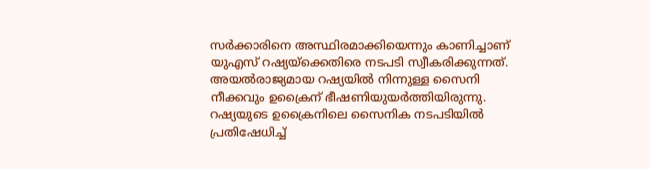സര്‍ക്കാരിനെ അസ്ഥിരമാക്കിയെന്നും കാണിച്ചാണ് യുഎസ് റഷ്യയ്ക്കെതിരെ നടപടി സ്വീകരിക്കുന്നത്. അയല്‍രാജ്യമായ റഷ്യയില്‍ നിന്നുള്ള സൈനി നീക്കവും ഉക്രൈന് ഭീഷണിയുയര്‍ത്തിയിരുന്നു. റഷ്യയുടെ ഉക്രൈനിലെ സൈനിക നടപടിയില്‍ പ്രതിഷേധിച്ച്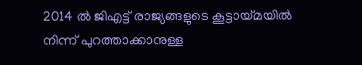2014 ല്‍ ജിഎട്ട് രാജ്യങ്ങളുടെ കൂട്ടായ്മയില്‍ നിന്ന് പുറത്താക്കാനുള്ള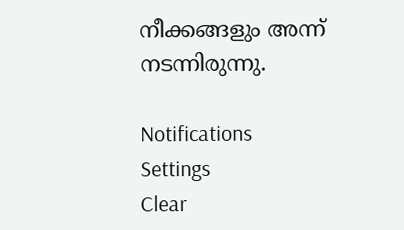നീക്കങ്ങളും അന്ന് നടന്നിരുന്നു.

Notifications
Settings
Clear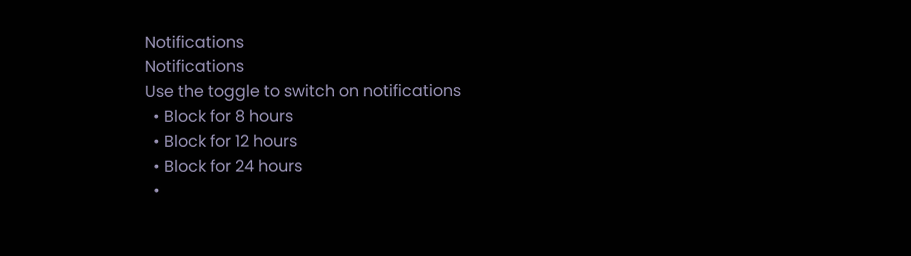Notifications
Notifications
Use the toggle to switch on notifications
  • Block for 8 hours
  • Block for 12 hours
  • Block for 24 hours
  •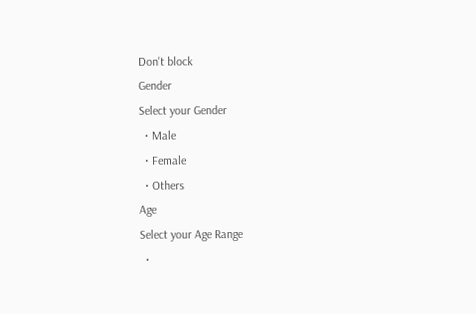Don't block
Gender
Select your Gender
  • Male
  • Female
  • Others
Age
Select your Age Range
  •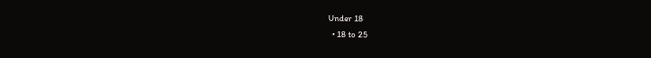Under 18
  • 18 to 25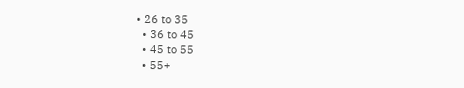• 26 to 35
  • 36 to 45
  • 45 to 55
  • 55+